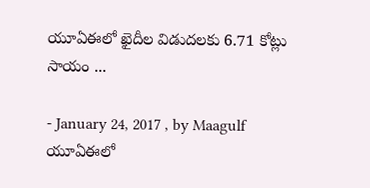యూఏఈలో ఖైదీల విడుదలకు 6.71 కోట్లు సాయం ...

- January 24, 2017 , by Maagulf
యూఏఈలో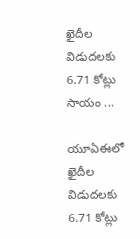ఖైదీల విడుదలకు 6.71 కోట్లు సాయం ...

యూఏఈలో ఖైదీల విడుదలకు 6.71 కోట్లు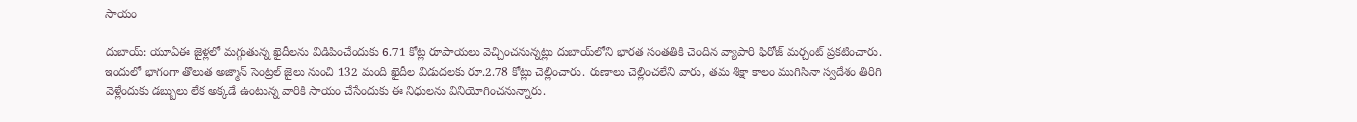సాయం

దుబాయ్‌: యూఏఈ జైళ్లలో మగ్గుతున్న ఖైదీలను విడిపించేందుకు 6.71 కోట్ల రూపాయలు వెచ్చించనున్నట్లు దుబాయ్‌లోని భారత సంతతికి చెందిన వ్యాపారి ఫిరోజ్‌ మర్చంట్‌ ప్రకటించారు. ఇందులో భాగంగా తొలుత అజ్మాన్‌ సెంట్రల్‌ జైలు నుంచి 132 మంది ఖైదీల విడుదలకు రూ.2.78 కోట్లు చెల్లించారు. రుణాలు చెల్లించలేని వారు, తమ శిక్షా కాలం ముగిసినా స్వదేశం తిరిగి వెళ్లేందుకు డబ్బులు లేక అక్కడే ఉంటున్న వారికి సాయం చేసేందుకు ఈ నిధులను వినియోగించనున్నారు.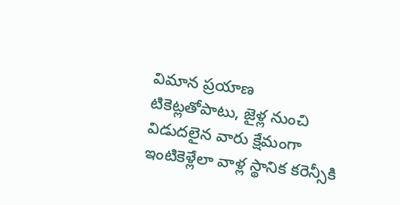విమాన ప్రయాణ టికెట్లతోపాటు, జైళ్ల నుంచి విడుదలైన వారు క్షేమంగా ఇంటికెళ్లేలా వాళ్ల స్థానిక కరెన్సీకి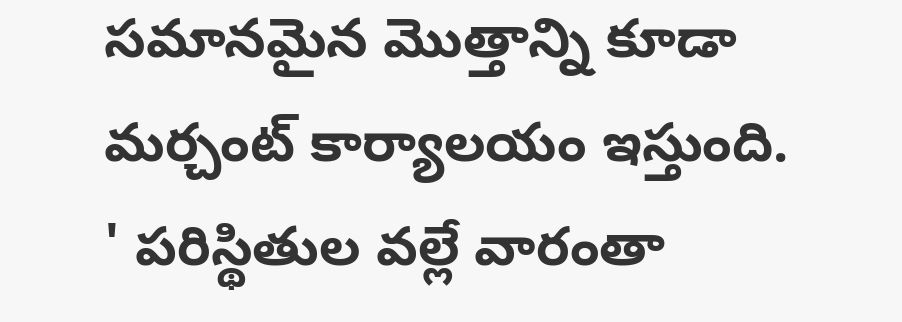సమానమైన మొత్తాన్ని కూడా మర్చంట్‌ కార్యాలయం ఇస్తుంది.
' పరిస్థితుల వల్లే వారంతా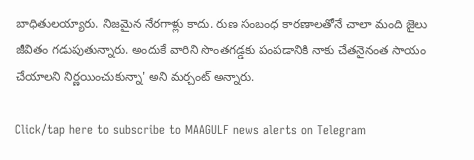బాధితులయ్యారు. నిజమైన నేరగాళ్లు కాదు. రుణ సంబంధ కారణాలతోనే చాలా మంది జైలు జీవితం గడుపుతున్నారు. అందుకే వారిని సొంతగడ్డకు పంపడానికి నాకు చేతనైనంత సాయం చేయాలని నిర్ణయించుకున్నా' అని మర్చంట్‌ అన్నారు.

Click/tap here to subscribe to MAAGULF news alerts on Telegram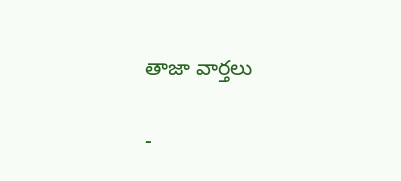తాజా వార్తలు

-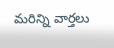మరిన్ని వార్తలు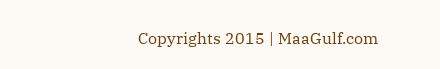Copyrights 2015 | MaaGulf.com